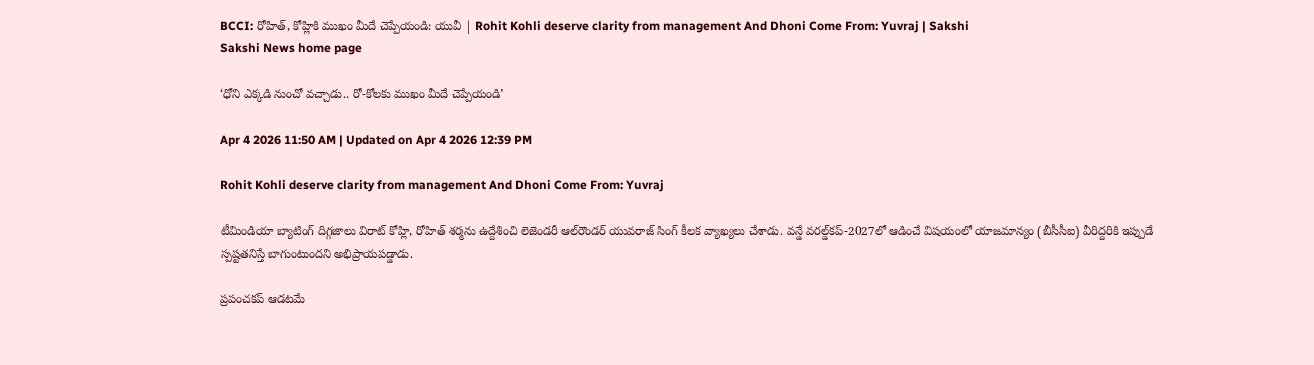BCCI: రోహిత్‌, కోహ్లికి ముఖం మీదే చెప్పేయండి: యువీ | Rohit Kohli deserve clarity from management And Dhoni Come From: Yuvraj | Sakshi
Sakshi News home page

‘ధోని ఎక్కడి నుంచో వచ్చాడు.. రో-కోలకు ముఖం మీదే చెప్పేయండి’

Apr 4 2026 11:50 AM | Updated on Apr 4 2026 12:39 PM

Rohit Kohli deserve clarity from management And Dhoni Come From: Yuvraj

టీమిండియా బ్యాటింగ్‌ దిగ్గజాలు విరాట్‌ కోహ్లి, రోహిత్‌ శర్మను ఉద్దేశించి లెజెండరీ ఆల్‌రౌండర్‌ యువరాజ్‌ సింగ్‌ కీలక వ్యాఖ్యలు చేశాడు. వన్డే వరల్డ్‌కప్‌-2027లో ఆడించే విషయంలో యాజమాన్యం (బీసీసీఐ) వీరిద్దరికి ఇప్పుడే స్పష్టతనిస్తే బాగుంటుందని అభిప్రాయపడ్డాడు.

ప్రపంచకప్‌ ఆడటమే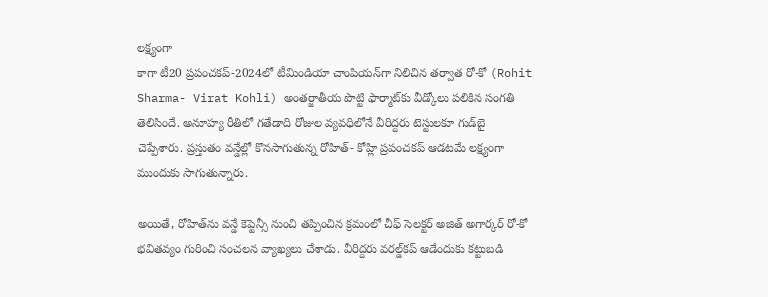లక్ష్యంగా
కాగా టీ20 ప్రపంచకప్‌-2024లో టీమిండియా చాంపియన్‌గా నిలిచిన తర్వాత రో-కో (Rohit Sharma- Virat Kohli) అంతర్జాతీయ పొట్టి ఫార్మాట్‌కు వీడ్కోలు పలికిన సంగతి తెలిసిందే. అనూహ్య రీతిలో గతేడాది రోజుల వ్యవధిలోనే వీరిద్దరు టెస్టులకూ గుడ్‌బై చెప్పేశారు. ప్రస్తుతం వన్డేల్లో కొనసాగుతున్న రోహిత్‌- కోహ్లి ప్రపంచకప్‌ ఆడటమే లక్ష్యంగా ముందుకు సాగుతున్నారు.

అయితే, రోహిత్‌ను వన్డే కెప్టెన్సీ నుంచి తప్పించిన క్రమంలో చీఫ్‌ సెలక్టర్‌ అజిత్‌ అగార్కర్‌ రో-కో భవితవ్యం గురించి సంచలన వ్యాఖ్యలు చేశాడు. వీరిద్దరు వరల్డ్‌కప్‌ ఆడేందుకు కట్టుబడి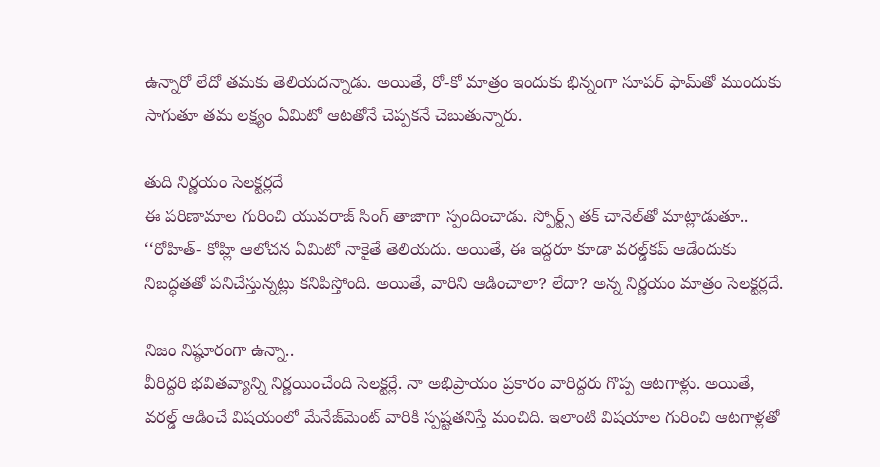ఉన్నారో లేదో తమకు తెలియదన్నాడు. అయితే, రో-కో మాత్రం ఇందుకు భిన్నంగా సూపర్‌ ఫామ్‌తో ముందుకు సాగుతూ తమ లక్ష్యం ఏమిటో ఆటతోనే చెప్పకనే చెబుతున్నారు.

తుది నిర్ణయం సెలక్టర్లదే
ఈ పరిణామాల గురించి యువరాజ్‌ సింగ్‌ తాజాగా స్పందించాడు. స్పోర్ట్స్‌ తక్‌ చానెల్‌తో మాట్లాడుతూ.. ‘‘రోహిత్‌- కోహ్లి ఆలోచన ఏమిటో నాకైతే తెలియదు. అయితే, ఈ ఇద్దరూ కూడా వరల్డ్‌కప్‌ ఆడేందుకు నిబద్ధతతో పనిచేస్తున్నట్లు కనిపిస్తోంది. అయితే, వారిని ఆడించాలా? లేదా? అన్న నిర్ణయం మాత్రం సెలక్టర్లదే.

నిజం నిష్ఠూరంగా ఉన్నా..
వీరిద్దరి భవితవ్యాన్ని నిర్ణయించేంది సెలక్టర్లే. నా అభిప్రాయం ప్రకారం వారిద్దరు గొప్ప ఆటగాళ్లు. అయితే, వరల్డ్‌ ఆడించే విషయంలో మేనేజ్‌మెంట్‌ వారికి స్పష్టతనిస్తే మంచిది. ఇలాంటి విషయాల గురించి ఆటగాళ్లతో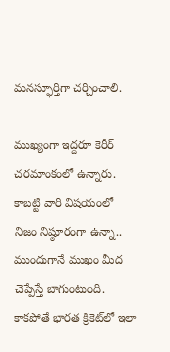మనస్ఫూర్తిగా చర్చించాలి.

ముఖ్యంగా ఇద్దరూ కెరీర్‌ చరమాంకంలో ఉన్నారు. కాబట్టి వారి విషయంలో నిజం నిష్ఠూరంగా ఉన్నా.. ముందుగానే ముఖం మీద చెప్పేస్తే బాగుంటుంది. కాకపోతే భారత క్రికెట్‌లో ఇలా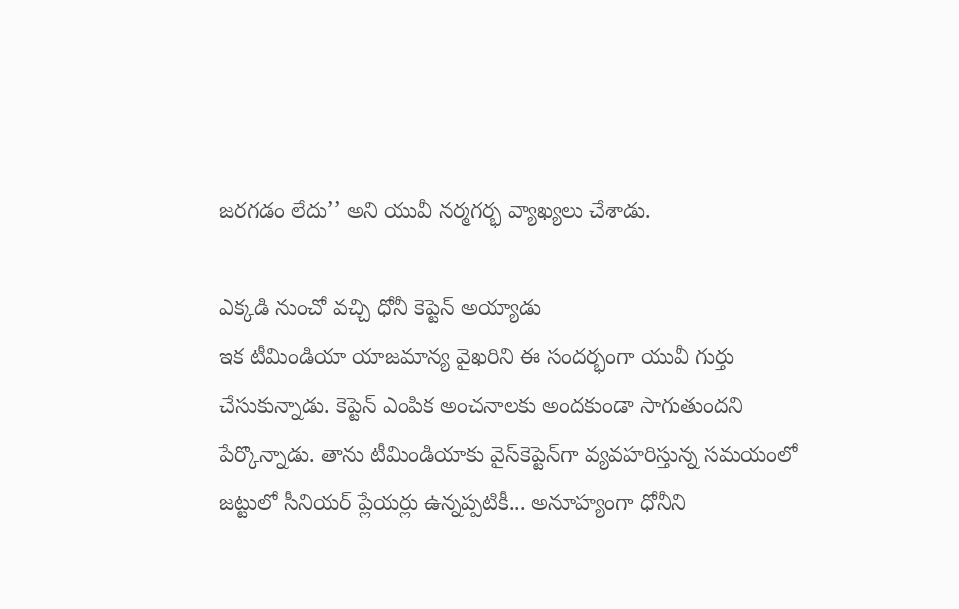జరగడం లేదు’’ అని యువీ నర్మగర్భ వ్యాఖ్యలు చేశాడు.

ఎక్కడి నుంచో వచ్చి ధోనీ కెప్టెన్‌ అయ్యాడు
ఇక టీమిండియా యాజమాన్య వైఖరిని ఈ సందర్భంగా యువీ గుర్తు చేసుకున్నాడు. కెప్టెన్‌ ఎంపిక అంచనాలకు అందకుండా సాగుతుందని పేర్కొన్నాడు. తాను టీమిండియాకు వైస్‌కెప్టెన్‌గా వ్యవహరిస్తున్న సమయంలో జట్టులో సీనియర్‌ ప్లేయర్లు ఉన్నప్పటికీ... అనూహ్యంగా ధోనీని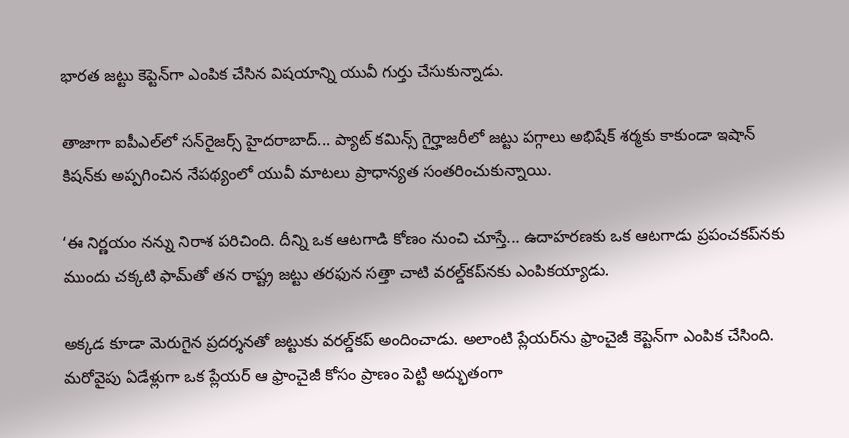భారత జట్టు కెప్టెన్‌గా ఎంపిక చేసిన విషయాన్ని యువీ గుర్తు చేసుకున్నాడు.

తాజాగా ఐపీఎల్‌లో సన్‌రైజర్స్‌ హైదరాబాద్‌... ప్యాట్‌ కమిన్స్‌ గైర్హాజరీలో జట్టు పగ్గాలు అభిషేక్‌ శర్మకు కాకుండా ఇషాన్‌ కిషన్‌కు అప్పగించిన నేపథ్యంలో యువీ మాటలు ప్రాధాన్యత సంతరించుకున్నాయి.

‘ఈ నిర్ణయం నన్ను నిరాశ పరిచింది. దీన్ని ఒక ఆటగాడి కోణం నుంచి చూస్తే... ఉదాహరణకు ఒక ఆటగాడు ప్రపంచకప్‌నకు ముందు చక్కటి ఫామ్‌తో తన రాష్ట్ర జట్టు తరఫున సత్తా చాటి వరల్డ్‌కప్‌నకు ఎంపికయ్యాడు.

అక్కడ కూడా మెరుగైన ప్రదర్శనతో జట్టుకు వరల్డ్‌కప్‌ అందించాడు. అలాంటి ప్లేయర్‌ను ఫ్రాంచైజీ కెప్టెన్‌గా ఎంపిక చేసింది. మరోవైపు ఏడేళ్లుగా ఒక ప్లేయర్‌ ఆ ఫ్రాంచైజీ కోసం ప్రాణం పెట్టి అద్భుతంగా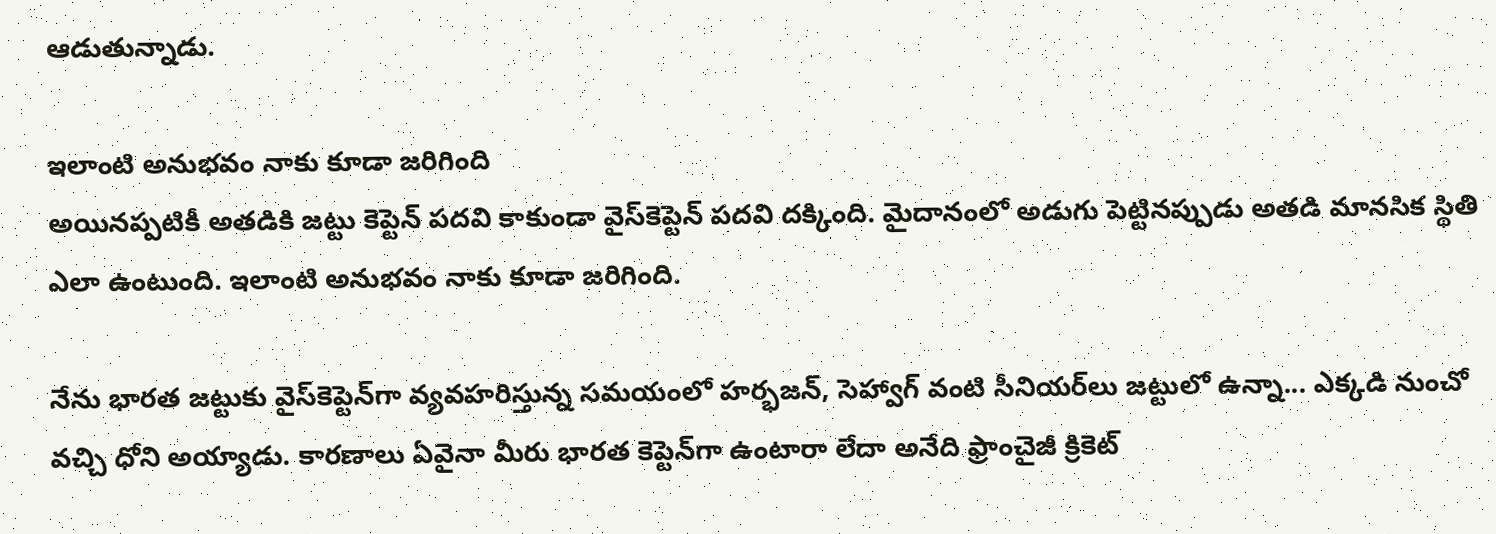ఆడుతున్నాడు.

ఇలాంటి అనుభవం నాకు కూడా జరిగింది
అయినప్పటికీ అతడికి జట్టు కెప్టెన్‌ పదవి కాకుండా వైస్‌కెప్టెన్‌ పదవి దక్కింది. మైదానంలో అడుగు పెట్టినప్పుడు అతడి మానసిక స్థితి ఎలా ఉంటుంది. ఇలాంటి అనుభవం నాకు కూడా జరిగింది.

నేను భారత జట్టుకు వైస్‌కెప్టెన్‌గా వ్యవహరిస్తున్న సమయంలో హర్భజన్, సెహ్వాగ్‌ వంటి సీనియర్‌లు జట్టులో ఉన్నా... ఎక్కడి నుంచో వచ్చి ధోని అయ్యాడు. కారణాలు ఏవైనా మీరు భారత కెప్టెన్‌గా ఉంటారా లేదా అనేది ఫ్రాంచైజీ క్రికెట్‌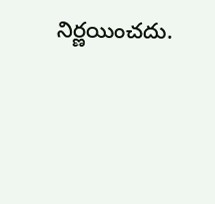నిర్ణయించదు.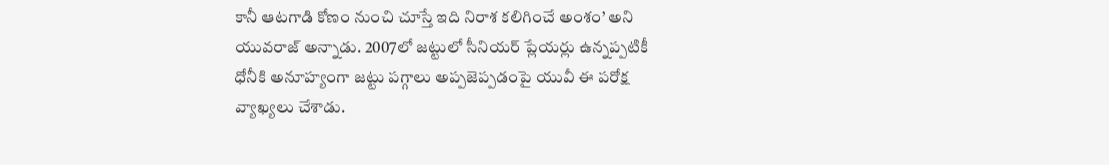కానీ ఆటగాడి కోణం నుంచి చూస్తే ఇది నిరాశ కలిగించే అంశం’ అని యువరాజ్‌ అన్నాడు. 2007లో జట్టులో సీనియర్‌ ప్లేయర్లు ఉన్నప్పటికీ ధోనీకి అనూహ్యంగా జట్టు పగ్గాలు అప్పజెప్పడంపై యువీ ఈ పరోక్ష వ్యాఖ్యలు చేశాడు.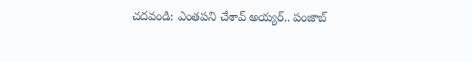చదవండి: ఎంతపని చేశావ్‌ అయ్యర్‌.. పంజాబ్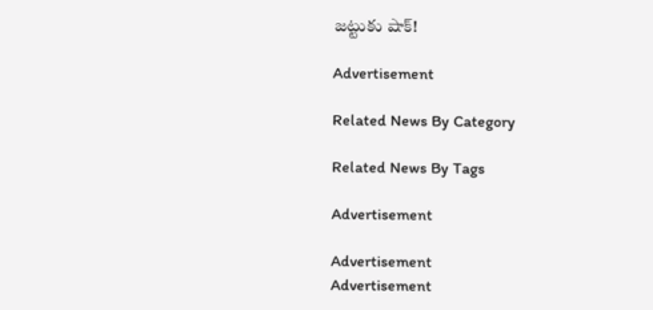జ‌ట్టుకు షాక్‌!

Advertisement

Related News By Category

Related News By Tags

Advertisement

Advertisement
Advertisement